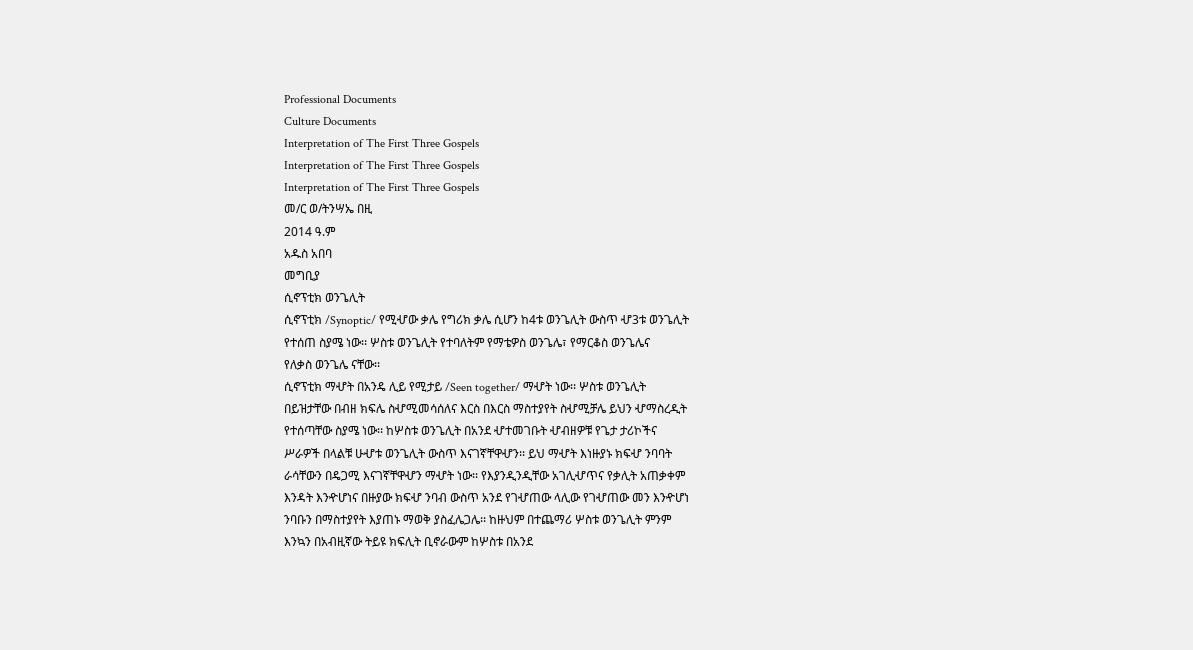Professional Documents
Culture Documents
Interpretation of The First Three Gospels
Interpretation of The First Three Gospels
Interpretation of The First Three Gospels
መ/ር ወ/ትንሣኤ በዚ
2014 ዓ.ም
አዱስ አበባ
መግቢያ
ሲኖፕቲክ ወንጌሊት
ሲኖፕቲክ /Synoptic/ የሚሇው ቃሌ የግሪክ ቃሌ ሲሆን ከ4ቱ ወንጌሊት ውስጥ ሇ3ቱ ወንጌሊት
የተሰጠ ስያሜ ነው፡፡ ሦስቱ ወንጌሊት የተባለትም የማቴዎስ ወንጌሌ፣ የማርቆስ ወንጌሌና
የለቃስ ወንጌሌ ናቸው፡፡
ሲኖፕቲክ ማሇት በአንዴ ሊይ የሚታይ /Seen together/ ማሇት ነው፡፡ ሦስቱ ወንጌሊት
በይዝታቸው በብዘ ክፍሌ ስሇሚመሳሰለና እርስ በእርስ ማስተያየት ስሇሚቻሌ ይህን ሇማስረዲት
የተሰጣቸው ስያሜ ነው፡፡ ከሦስቱ ወንጌሊት በአንደ ሇተመገቡት ሇብዘዎቹ የጌታ ታሪኮችና
ሥራዎች በላልቹ ሁሇቱ ወንጌሊት ውስጥ እናገኛቸዋሇን፡፡ ይህ ማሇት እነዙያኑ ክፍሇ ንባባት
ራሳቸውን በዴጋሚ እናገኛቸዋሇን ማሇት ነው፡፡ የእያንዲንዲቸው አገሊሇጥና የቃሊት አጠቃቀም
እንዳት እንዯሆነና በዙያው ክፍሇ ንባብ ውስጥ አንደ የገሇጠው ላሊው የገሇጠው መን እንዯሆነ
ንባቡን በማስተያየት እያጠኑ ማወቅ ያስፈሌጋሌ፡፡ ከዙህም በተጨማሪ ሦስቱ ወንጌሊት ምንም
እንኳን በአብዚኛው ትይዩ ክፍሊት ቢኖራውም ከሦስቱ በአንደ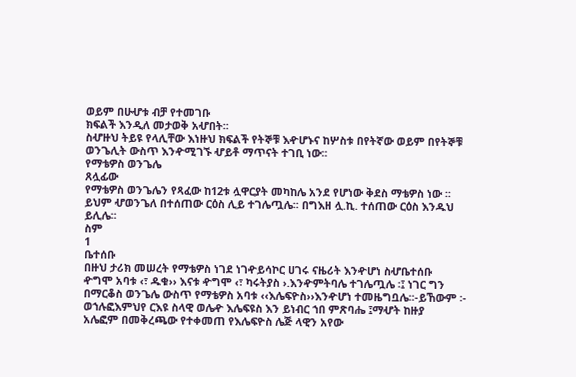ወይም በሁሇቱ ብቻ የተመገቡ
ክፍልች እንዲለ መታወቅ አሇበት፡፡
ስሇዙህ ትይዩ የላሊቸው እነዙህ ክፍልች የትኞቹ እዯሆኑና ከሦስቱ በየትኛው ወይም በየትኞቹ
ወንጌሊት ውስጥ እንዯሚገኙ ሇይቶ ማጥናት ተገቢ ነው፡፡
የማቴዎስ ወንጌሌ
ጸሏፊው
የማቴዎስ ወንጌሌን የጻፈው ከ12ቱ ሏዋርያት መካከሌ አንደ የሆነው ቅደስ ማቴዎስ ነው ፡፡
ይህም ሇወንጌለ በተሰጠው ርዕስ ሊይ ተገሌጧሌ፡፡ በግእዘ ሏ.ኪ. ተሰጠው ርዕስ እንዱህ
ይሊሌ፡፡
ስም
1
ቤተሰቡ
በዙህ ታሪክ መሠረት የማቴዎስ ነገደ ነገዯይሳኮር ሀገሩ ናዜሪት እንዯሆነ ስሇቤተሰቡ
ዯግሞ አባቱ ‹፣ ዱቁ›› እናቱ ዯግሞ ‹፣ ካሩትያስ ›.እንዯምትባሌ ተገሌጧሌ ፡፤ ነገር ግን
በማርቆስ ወንጌሌ ውስጥ የማቴዎስ አባቱ ‹‹እሌፍዮስ››እንዯሆነ ተመዜግቧሌ፡፡-ይኸውም ፡-
ወኀሉፎእምህየ ርእዩ ስላዊ ወሌዯ እሌፍዩስ እን ይነብር ኀበ ምጽባሔ ፤ማሇት ከዙያ
አሌፎም በመቅረጫው የተቀመጠ የእሌፍዮስ ሌጅ ላዊን አየው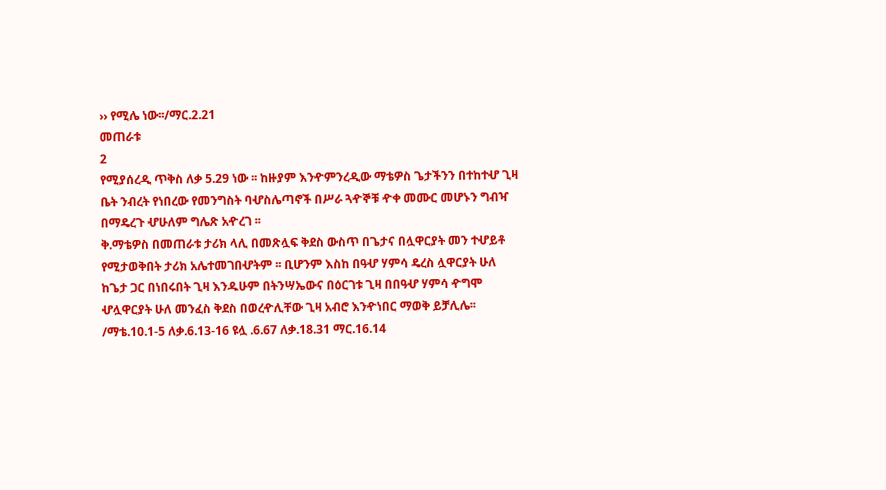›› የሚሌ ነው፡፡/ማር.2.21
መጠራቱ
2
የሚያሰረዲ ጥቅስ ለቃ 5.29 ነው ፡፡ ከዙያም እንዯምንረዲው ማቴዎስ ጌታችንን በተከተሇ ጊዛ
ቤት ንብረት የነበረው የመንግስት ባሇስሌጣኖች በሥራ ጓዯኞቹ ዯቀ መሙር መሆኑን ግብዣ
በማዴረጉ ሇሁለም ግሌጽ አዯረገ ፡፡
ቅ.ማቴዎስ በመጠራቱ ታሪክ ላሊ በመጽሏፍ ቅደስ ውስጥ በጌታና በሏዋርያት መን ተሇይቶ
የሚታወቅበት ታሪክ አሌተመገበሇትም ፡፡ ቢሆንም እስከ በዓሇ ሃምሳ ዴረስ ሏዋርያት ሁለ
ከጌታ ጋር በነበሩበት ጊዛ እንዱሁም በትንሣኤውና በዕርገቱ ጊዛ በበዓሇ ሃምሳ ዯግሞ
ሇሏዋርያት ሁለ መንፈስ ቅደስ በወረዯሊቸው ጊዛ አብሮ እንዯነበር ማወቅ ይቻሊሌ፡፡
/ማቴ.10.1-5 ለቃ.6.13-16 ዩሏ .6.67 ለቃ.18.31 ማር.16.14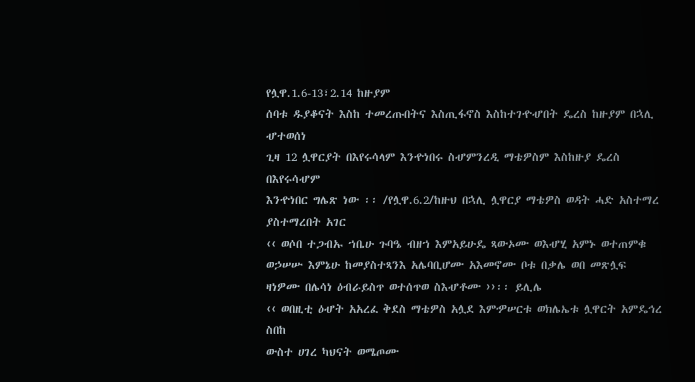የሏዋ.1.6-13፣2.14 ከዙያም
ሰባቱ ዱያቆናት እስከ ተመረጡበትና እስጢፋኖስ እስከተገዯሇበት ዴረስ ከዙያም በኋሊ ሇተወሰነ
ጊዛ 12 ሏዋርያት በእየሩሳላም እንዯነበሩ ስሇምንረዲ ማቴዎስም እስከዙያ ዴረስ በእየሩሳሇም
እንዯነበር ግሌጽ ነው ፡፡ /የሏዋ.6.2/ከዙህ በኋሊ ሏዋርያ ማቴዎስ ወዳት ሓድ አስተማረ
ያስተማረበት አገር
‹‹ ወሶበ ተጋብኡ ኀቤሁ ጉባዔ ብዘኀ እምአይሁዴ ጻውኦሙ ወእሇሂ አምኑ ወተጠምቁ
ወኃሠሡ እምኔሁ ከመያስተጻንእ አሌባቢሆሙ አእመኖሙ ቦቱ በቃሌ ወበ መጽሏፍ
ዛነዎሙ በሌሳነ ዕብራይስጥ ወተሰጥወ ስእሇቶሙ ››፡፡ ይሊሌ
‹‹ ወበዚቲ ዕሇት አአረፈ ቅደስ ማቴዎስ አሏደ እምዏሠርቱ ወክሌኤቱ ሏዋርት አምዴኅረ ስበከ
ውስተ ሀገረ ካህናት ወሜጦሙ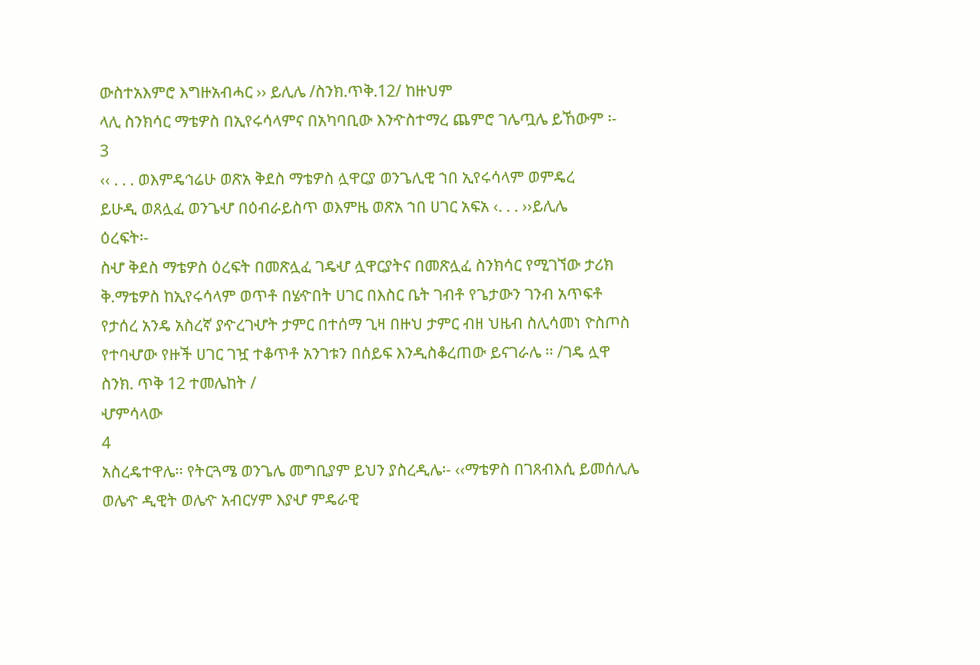ውስተአእምሮ እግዙአብሓር ›› ይሊሌ /ስንክ.ጥቅ.12/ ከዙህም
ላሊ ስንክሳር ማቴዎስ በኢየሩሳላምና በአካባቢው እንዯስተማረ ጨምሮ ገሌጧሌ ይኸውም ፡-
3
‹‹ . . . ወእምዴኅሬሁ ወጽአ ቅደስ ማቴዎስ ሏዋርያ ወንጌሊዊ ኀበ ኢየሩሳላም ወምዴረ
ይሁዲ ወጸሏፈ ወንጌሇ በዕብራይስጥ ወእምዜ ወጽአ ኀበ ሀገር አፍአ ‹. . . ››ይሊሌ
ዕረፍት፡-
ስሇ ቅደስ ማቴዎስ ዕረፍት በመጽሏፈ ገዴሇ ሏዋርያትና በመጽሏፈ ስንክሳር የሚገኘው ታሪክ
ቅ.ማቴዎስ ከኢየሩሳላም ወጥቶ በሄዯበት ሀገር በእስር ቤት ገብቶ የጌታውን ገንብ አጥፍቶ
የታሰረ አንዴ አስረኛ ያዯረገሇት ታምር በተሰማ ጊዛ በዙህ ታምር ብዘ ህዜብ ስሊሳመነ ዮስጦስ
የተባሇው የዙች ሀገር ገዧ ተቆጥቶ አንገቱን በሰይፍ እንዲስቆረጠው ይናገራሌ ፡፡ /ገዴ ሏዋ
ስንክ. ጥቅ 12 ተመሌከት /
ሇምሳላው
4
አስረዴተዋሌ፡፡ የትርጓሜ ወንጌሌ መግቢያም ይህን ያስረዲሌ፡- ‹‹ማቴዎስ በገጸብእሲ ይመሰሊሌ
ወሌዯ ዲዊት ወሌዯ አብርሃም እያሇ ምዴራዊ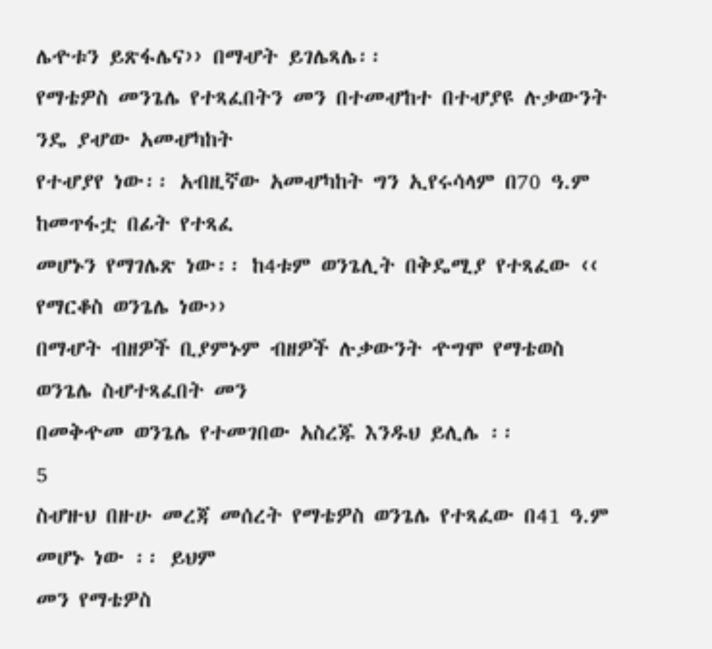ሌዯቱን ይጽፋሌና›› በማሇት ይገሌጻሌ፡፡
የማቴዎስ መንጌሌ የተጻፈበትን መን በተመሇከተ በተሇያዩ ሉቃውንት ንዴ ያሇው አመሇካከት
የተሇያየ ነው፡፡ አብዚኛው አመሇካከት ግን ኢየሩሳላም በ70 ዓ.ም ከመጥፋቷ በፊት የተጻፈ
መሆኑን የማገሌጽ ነው፡፡ ከ4ቱም ወንጌሊት በቅዴሚያ የተጻፈው ‹‹ የማርቆስ ወንጌሌ ነው››
በማሇት ብዘዎች ቢያምኑም ብዘዎች ሉቃውንት ዯግሞ የማቴወስ ወንጌሌ ስሇተጻፈበት መን
በመቅዯመ ወንጌሌ የተመገበው አስረጁ እንዱህ ይሊሌ ፡፡
5
ስሇዙህ በዙሁ መረጃ መሰረት የማቴዎስ ወንጌሌ የተጻፈው በ41 ዓ.ም መሆኑ ነው ፡፡ ይህም
መን የማቴዎስ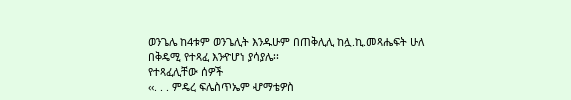ወንጌሌ ከ4ቱም ወንጌሊት እንዱሁም በጠቅሊሊ ከሏ.ኪ.መጻሔፍት ሁለ
በቅዴሚ የተጻፈ እንዯሆነ ያሳያሌ፡፡
የተጻፈሊቸው ሰዎች
‹‹. . . ምዴረ ፍሌስጥኤም ሇማቴዎስ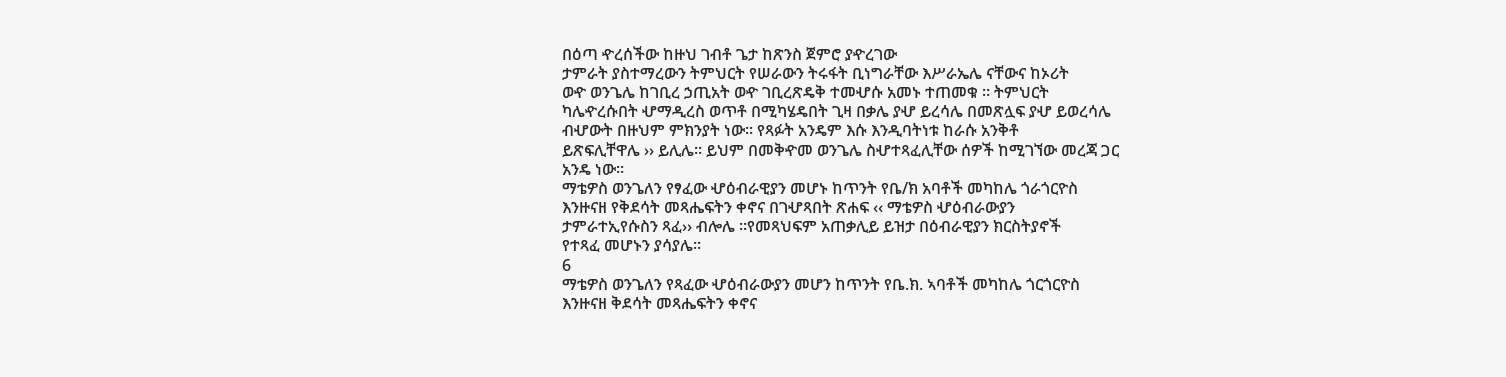በዕጣ ዯረሰችው ከዙህ ገብቶ ጌታ ከጽንስ ጀምሮ ያዯረገው
ታምራት ያስተማረውን ትምህርት የሠራውን ትሩፋት ቢነግራቸው እሥራኤሌ ናቸውና ከኦሪት
ወዯ ወንጌሌ ከገቢረ ኃጢአት ወዯ ገቢረጽዴቅ ተመሇሱ አመኑ ተጠመቁ ፡፡ ትምህርት
ካሌዯረሱበት ሇማዲረስ ወጥቶ በሚካሄዴበት ጊዛ በቃሌ ያሇ ይረሳሌ በመጽሏፍ ያሇ ይወረሳሌ
ብሇውት በዙህም ምክንያት ነው፡፡ የጻፉት አንዴም እሱ እንዲባትነቱ ከራሱ አንቅቶ
ይጽፍሊቸዋሌ ›› ይሊሌ፡፡ ይህም በመቅዯመ ወንጌሌ ስሇተጻፈሊቸው ሰዎች ከሚገኘው መረጃ ጋር
አንዴ ነው፡፡
ማቴዎስ ወንጌለን የፃፈው ሇዕብራዊያን መሆኑ ከጥንት የቤ/ክ አባቶች መካከሌ ጎራጎርዮስ
እንዙናዘ የቅደሳት መጻሔፍትን ቀኖና በገሇጻበት ጽሐፍ ‹‹ ማቴዎስ ሇዕብራውያን
ታምራተኢየሱስን ጻፈ›› ብሎሌ ፡፡የመጻህፍም አጠቃሊይ ይዝታ በዕብራዊያን ክርስትያኖች
የተጻፈ መሆኑን ያሳያሌ፡፡
6
ማቴዎስ ወንጌለን የጻፈው ሇዕብራውያን መሆን ከጥንት የቤ.ክ. ኣባቶች መካከሌ ጎርጎርዮስ
እንዙናዘ ቅደሳት መጻሔፍትን ቀኖና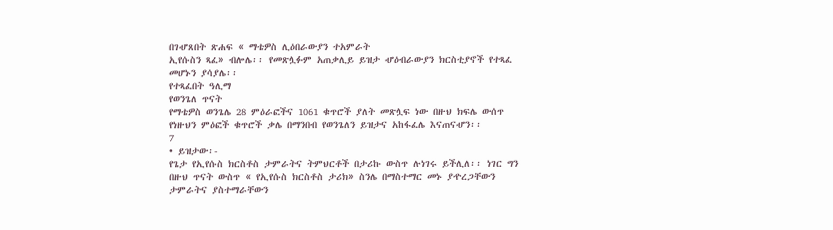በገሇጸበት ጽሐፍ « ማቴዎስ ሊዕበራውያን ተአምራት
ኢየሱስን ጻፈ» ብሎሌ፡፡ የመጽሏፉም አጠቃሊይ ይዝታ ሇዕብራውያን ክርስቲያኖች የተጻፈ
መሆኑን ያሳያሌ፡፡
የተጻፈበት ዓሊማ
የወንጌለ ጥናት
የማቴዎስ ወንጌሌ 28 ምዕራፎችና 1061 ቁጥሮች ያለት መጽሏፍ ነው በዙህ ክፍሌ ውሰጥ
የነዙህን ምዕፎች ቁጥሮች ቃሌ በማንበብ የወንጌለን ይዝታና አከፋፈሌ እናጠናሇን፡፡
7
• ይዝታው፡-
የጌታ የኢየሱስ ክርስቶስ ታምራትና ትምህርቶች በታሪኩ ውስጥ ሉነገሩ ይችሊለ፡፡ ነገር ግን
በዙህ ጥናት ውስጥ « የኢየሱስ ክርስቶስ ታሪክ» ስንሌ በማስተማር መኑ ያዯረጋቸውን
ታምራትና ያስተማራቸውን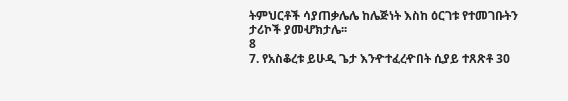ትምህርቶች ሳያጠቃሌሌ ከሌጅነት እስከ ዕርገቱ የተመገቡትን
ታሪኮች ያመሇክታሌ፡፡
8
7. የአስቆረቱ ይሁዲ ጌታ እንዯተፈረዯበት ሲያይ ተጸጽቶ 30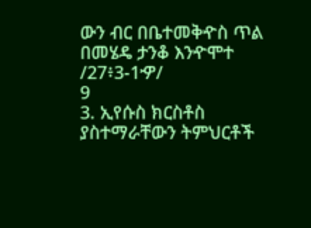ውን ብር በቤተመቅዯስ ጥል
በመሄዴ ታንቆ እንዯሞተ /27፥3-1ዏ/
9
3. ኢየሱስ ክርስቶስ ያስተማራቸውን ትምህርቶች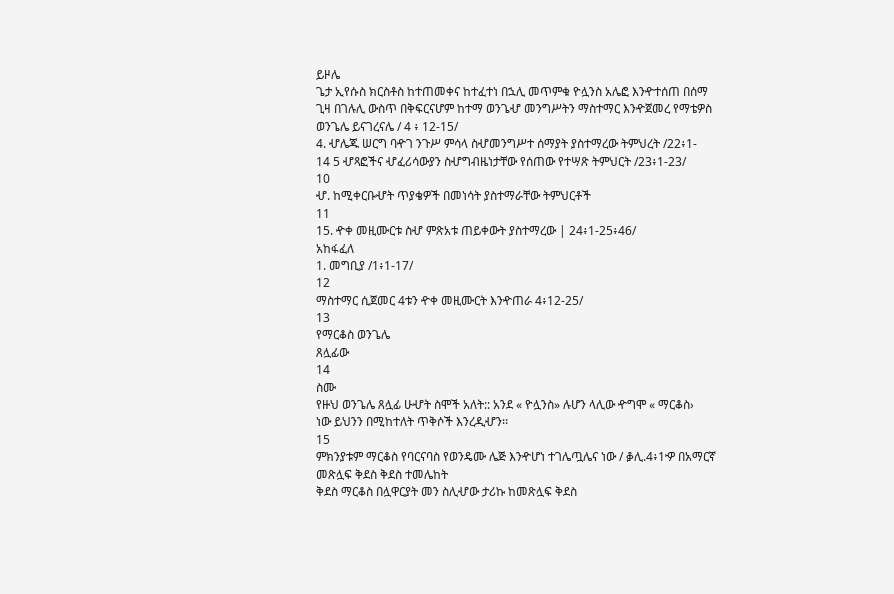ይዞሌ
ጌታ ኢየሱስ ክርስቶስ ከተጠመቀና ከተፈተነ በኋሊ መጥምቁ ዮሏንስ አሌፎ እንዯተሰጠ በሰማ
ጊዛ በገሉሊ ውስጥ በቅፍርናሆም ከተማ ወንጌሇ መንግሥትን ማስተማር እንዯጀመረ የማቴዎስ
ወንጌሌ ይናገረናሌ / 4 ፥ 12-15/
4. ሇሌጁ ሠርግ ባዯገ ንጉሥ ምሳላ ስሇመንግሥተ ሰማያት ያስተማረው ትምህረት /22፥1-
14 5 ሇጻፎችና ሇፈሪሳውያን ስሇግብዜነታቸው የሰጠው የተሣጽ ትምህርት /23፥1-23/
10
ሇ. ከሚቀርቡሇት ጥያቄዎች በመነሳት ያስተማራቸው ትምህርቶች
11
15. ዯቀ መዚሙርቱ ስሇ ምጽአቱ ጠይቀውት ያስተማረው | 24፥1-25፥46/
አከፋፈለ
1. መግቢያ /1፥1-17/
12
ማስተማር ሲጀመር 4ቱን ዯቀ መዚሙርት እንዯጠራ 4፥12-25/
13
የማርቆስ ወንጌሌ
ጸሏፊው
14
ስሙ
የዙህ ወንጌሌ ጸሏፊ ሁሇት ስሞች አለት:: አንደ « ዮሏንስ» ሉሆን ላሊው ዯግሞ « ማርቆስ›
ነው ይህንን በሚከተለት ጥቅሶች እንረዲሇን፡፡
15
ምክንያቱም ማርቆስ የባርናባስ የወንዴሙ ሌጅ እንዯሆነ ተገሌጧሌና ነው / ቇሊ.4፥1ዏ በአማርኛ
መጽሏፍ ቅደስ ቅደስ ተመሌከት
ቅደስ ማርቆስ በሏዋርያት መን ስሊሇው ታሪኩ ከመጽሏፍ ቅደስ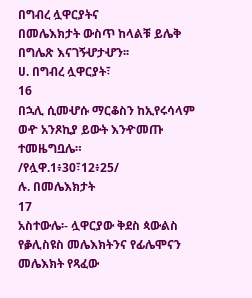በግብረ ሏዋርያትና
በመሌእክታት ውስጥ ከላልቹ ይሌቅ በግሌጽ እናገኝሇታሇን፡፡
ሀ. በግብረ ሏዋርያት፣
16
በኋሊ ሲመሇሱ ማርቆስን ከኢየሩሳላም ወዯ አንጾኪያ ይውት እንዯመጡ ተመዜግቧሌ።
/የሏዋ.1፥30፣12፥25/
ሉ. በመሌእክታት
17
አስተውሌ፡- ሏዋርያው ቅደስ ጳውልስ የቇሊስዩስ መሌእክትንና የፊሌሞናን መሌእክት የጻፈው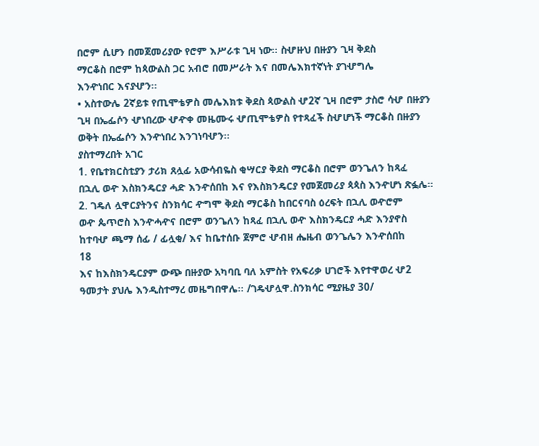በሮም ሲሆን በመጀመሪያው የሮም እሥራቱ ጊዛ ነው፡፡ ስሇዙህ በዙያን ጊዛ ቅደስ
ማርቆስ በሮም ከጳውልስ ጋር አብሮ በመሥራት እና በመሌእክተኛነት ያገሇግሌ
እንዯነበር እናያሇን፡፡
• አስተውሌ 2ኛይቱ የጢሞቴዎስ መሌእክቱ ቅደስ ጳውልስ ሇ2ኛ ጊዛ በሮም ታስሮ ሳሇ በዙያን
ጊዛ በኤፌሶን ሇነበረው ሇዯቀ መዜሙሩ ሇጢሞቴዎስ የተጻፈች ስሇሆነች ማርቆስ በዙያን
ወቅት በኤፌሶን እንዯነበረ እንገነባሇን፡፡
ያስተማረበት አገር
1. የቤተክርስቲያን ታሪክ ጸሏፊ አውሳብዬስ ቂሣርያ ቅደስ ማርቆስ በሮም ወንጌለን ከጻፈ
በኋሊ ወዯ እስክንዴርያ ሓድ እንዯሰበከ እና የእስክንዴርያ የመጀመሪያ ጳጳስ እንዯሆነ ጽፏሌ።
2. ገዴለ ሏዋርያትንና ስንክሳር ዯግሞ ቅደስ ማርቆስ ከበርናባስ ዕረፍት በኋሊ ወዯሮም
ወዯ ጴጥሮስ እንዯሓዯና በሮም ወንጌለን ከጻፈ በኋሊ ወዯ እስክንዴርያ ሓድ እንያኖስ
ከተባሇ ጫማ ሰፊ / ፊሏቂ/ እና ከቤተሰቡ ጀምሮ ሇብዘ ሔዜብ ወንጌሌን እንዯሰበከ
18
እና ከእስክንዴርያም ውጭ በዙያው አካባቢ ባለ አምስት የአፍሪቃ ሀገሮች እየተዋወረ ሇ2
ዓመታት ያህሌ እንዲስተማረ መዜግበዋሌ፡፡ /ገዴሇሏዋ.ስንክሳር ሚያዜያ 30/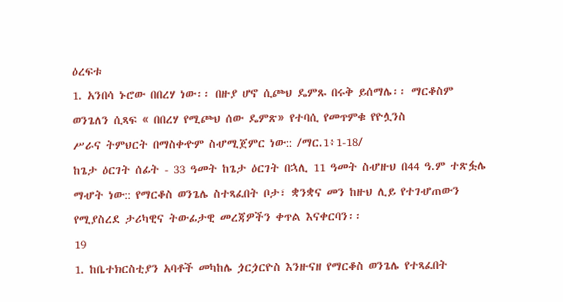ዕረፍቱ
1. አንበሳ ኑሮው በበረሃ ነው፡፡ በዙያ ሆኖ ሲጮህ ዴምጹ በሩቅ ይሰማሌ፡፡ ማርቆስም
ወንጌለን ሲጻፍ « በበረሃ የሚጮህ ሰው ዴምጽ» የተባሲ የመጥምቁ የዮሏንስ
ሥራና ትምህርት በማስቀዯም ስሇሚጀምር ነው:: /ማር.1፥1-18/
ከጌታ ዕርገት ሰፊት - 33 ዓመት ከጌታ ዕርገት በኋሊ 11 ዓመት ስሇዙህ በ44 ዓ.ም ተጽፏሌ
ማሇት ነው:: የማርቆስ ወንጌሌ ስተጻፈበት ቦታ፣ ቋንቋና መን ከዙህ ሊይ የተገሇጠውን
የሚያስረደ ታሪካዊና ትውፊታዊ መረጃዎችን ቀጥል እናቀርባን፡፡
19
1. ከቤተክርስቲያን አባቶች መካከሌ ጏርጏርዮስ እንዙናዘ የማርቆስ ወንጌሌ የተጻፈበት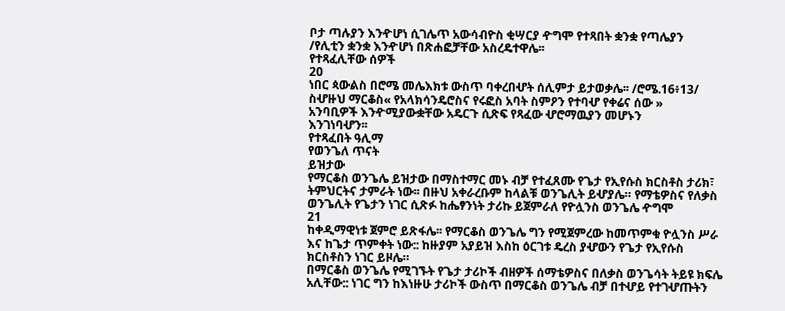ቦታ ጣሉያን እንዯሆነ ሲገሌጥ አውሳብዮስ ቂሣርያ ዯግሞ የተጻበት ቋንቋ የጣሌያን
/የሊቲን ቋንቋ እንዯሆነ በጽሐፎቻቸው አስረዴተዋሌ፡፡
የተጻፈሊቸው ሰዎች
20
ነበር ጳውልስ በሮሜ መሌእክቱ ውስጥ ባቀረበሇት ሰሊምታ ይታወቃሌ፡፡ /ሮሜ.16፥13/
ስሇዙህ ማርቆስ« የአላክሳንዴሮስና የሩፎስ አባት ስምዖን የተባሇ የቀሬና ሰው »
አንባቢዎች እንዯሚያውቋቸው አዴርጉ ሲጽፍ የጻፈው ሇሮማዉያን መሆኑን
እንገነባሇን፡፡
የተጻፈበት ዓሊማ
የወንጌለ ጥናት
ይዝታው
የማርቆስ ወንጌሌ ይዝታው በማስተማር መኑ ብቻ የተፈጸሙ የጌታ የኢየሱስ ክርስቶስ ታሪክ፣
ትምህርትና ታምራት ነው፡፡ በዙህ አቀራረቡም ከላልቹ ወንጌሊት ይሇያሌ። የማቴዎስና የለቃስ
ወንጌሊት የጌታን ነገር ሲጽፉ ከሔፃንነት ታሪኩ ይጀምራለ የዮሏንስ ወንጌሌ ዯግሞ
21
ከቀዲማዊነቱ ጀምሮ ይጽፋሌ፡፡ የማርቆስ ወንጌሌ ግን የሚጀምረው ከመጥምቁ ዮሏንስ ሥራ
እና ከጌታ ጥምቀት ነው:: ከዙያም አያይዝ እስከ ዕርገቱ ዴረስ ያሇውን የጌታ የኢየሱስ
ክርስቶስን ነገር ይዞሌ።
በማርቆስ ወንጌሌ የሚገኙት የጌታ ታሪኮች ብዘዎች ሰማቴዎስና በለቃስ ወንጌሳት ትይዩ ክፍሌ
አሊቸው:: ነገር ግን ከእነዙሁ ታሪኮች ውስጥ በማርቆስ ወንጌሌ ብቻ በተሇይ የተገሇጡትን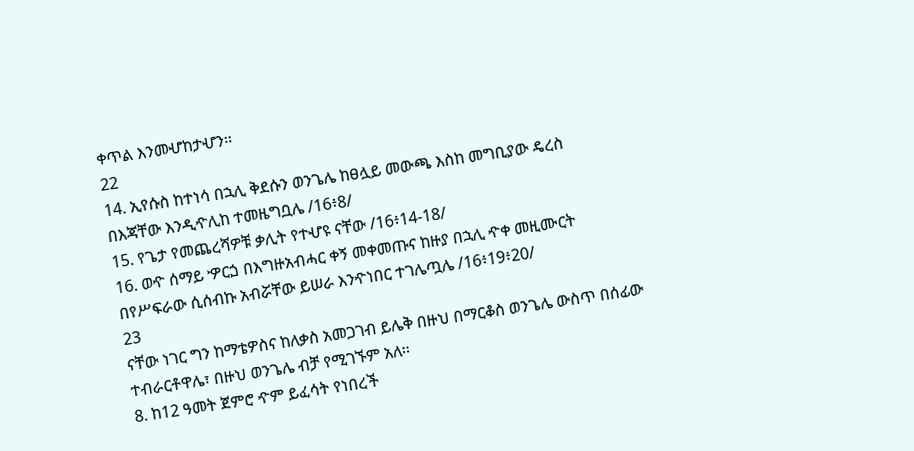ቀጥል እንመሇከታሇን፡፡
22
14. ኢየሱስ ከተነሳ በኋሊ ቅደሱን ወንጌሌ ከፀሏይ መውጫ እስከ መግቢያው ዴረስ
በእጃቸው እንዲዯሊከ ተመዜግቧሌ /16፥8/
15. የጌታ የመጨረሻዎቹ ቃሊት የተሇዩ ናቸው /16፥14-18/
16. ወዯ ሰማይ ዏርጏ በእግዙአብሓር ቀኝ መቀመጡና ከዙያ በኋሊ ዯቀ መዚሙርት
በየሥፍራው ሲሰብኩ አብሯቸው ይሠራ እንዯነበር ተገሌጧሌ /16፥19፥20/
23
ናቸው ነገር ግን ከማቴዎስና ከለቃስ አመጋገብ ይሌቅ በዙህ በማርቆስ ወንጌሌ ውስጥ በሰፊው
ተብራርቶዋሌ፣ በዙህ ወንጌሌ ብቻ የሚገኙም አለ፡፡
8. ከ12 ዓመት ጀምሮ ዯም ይፈሳት የነበረች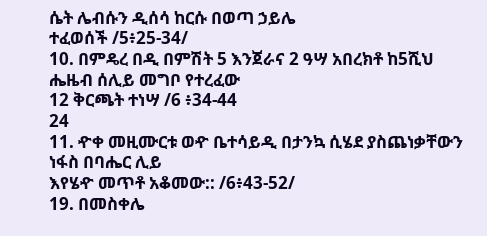ሴት ሌብሱን ዲሰሳ ከርሱ በወጣ ኃይሌ
ተፈወሰች /5፥25-34/
10. በምዴረ በዲ በምሽት 5 እንጀራና 2 ዓሣ አበረክቶ ከ5ሺህ ሔዜብ ሰሊይ መግቦ የተረፈው
12 ቅርጫት ተነሣ /6 ፥34-44
24
11. ዯቀ መዚሙርቱ ወዯ ቤተሳይዲ በታንኳ ሲሄደ ያስጨነቃቸውን ነፋስ በባሔር ሊይ
እየሄዯ መጥቶ አቆመው:: /6፥43-52/
19. በመስቀሌ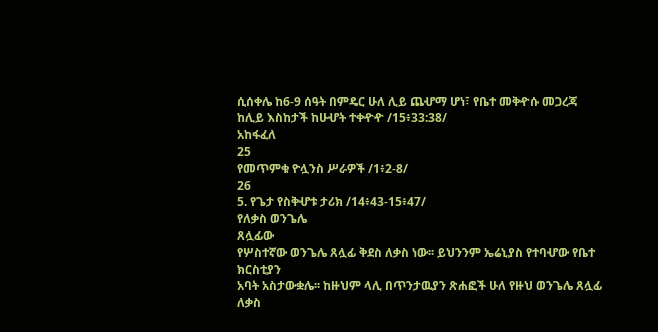ሲሰቀሌ ከ6-9 ሰዓት በምዴር ሁለ ሊይ ጨሇማ ሆነ፣ የቤተ መቅዯሱ መጋረጃ
ከሊይ እስከታች ከሁሇት ተቀዯዯ /15፥33:38/
አከፋፈለ
25
የመጥምቁ ዮሏንስ ሥራዎች /1፥2-8/
26
5. የጌታ የስቅሇቱ ታሪክ /14፥43-15፥47/
የለቃስ ወንጌሌ
ጸሏፊው
የሦስተኛው ወንጌሌ ጸሏፊ ቅደስ ለቃስ ነው፡፡ ይህንንም ኤሬኒያስ የተባሇው የቤተ ክርስቲያን
አባት አስታውቋሌ፡፡ ከዙህም ላሊ በጥንታዉያን ጽሐፎች ሁለ የዙህ ወንጌሌ ጸሏፊ ለቃስ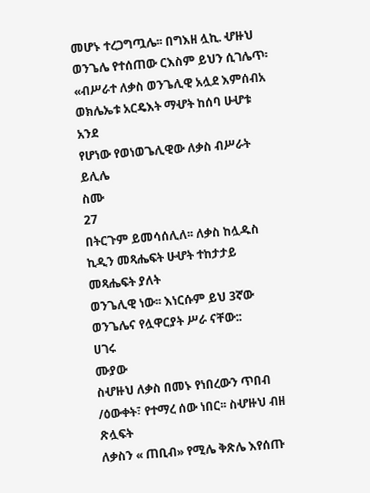መሆኑ ተረጋግጧሌ፡፡ በግእዘ ሏኪ. ሇዙህ ወንጌሌ የተሰጠው ርእስም ይህን ሲገሌጥ፡
«ብሥራተ ለቃስ ወንጌሊዊ አሏደ እምሰብአ ወክሌኤቱ አርዴእት ማሇት ከሰባ ሁሇቱ አንደ
የሆነው የወነወጌሊዊው ለቃስ ብሥራት ይሊሌ
ስሙ
27
በትርጉም ይመሳሰሊለ፡፡ ለቃስ ከሏዱስ ኪዲን መጻሔፍት ሁሇት ተከታታይ መጻሔፍት ያለት
ወንጌሊዊ ነው፡፡ እነርሱም ይህ 3ኛው ወንጌሌና የሏዋርያት ሥራ ናቸው::
ሀገሩ
ሙያው
ስሇዙህ ለቃስ በመኑ የነበረውን ጥበብ /ዕውቀት፣ የተማረ ሰው ነበር፡፡ ስሇዙህ ብዘ ጽሏፍት
ለቃስን « ጠቢብ» የሚሌ ቅጽሌ እየሰጡ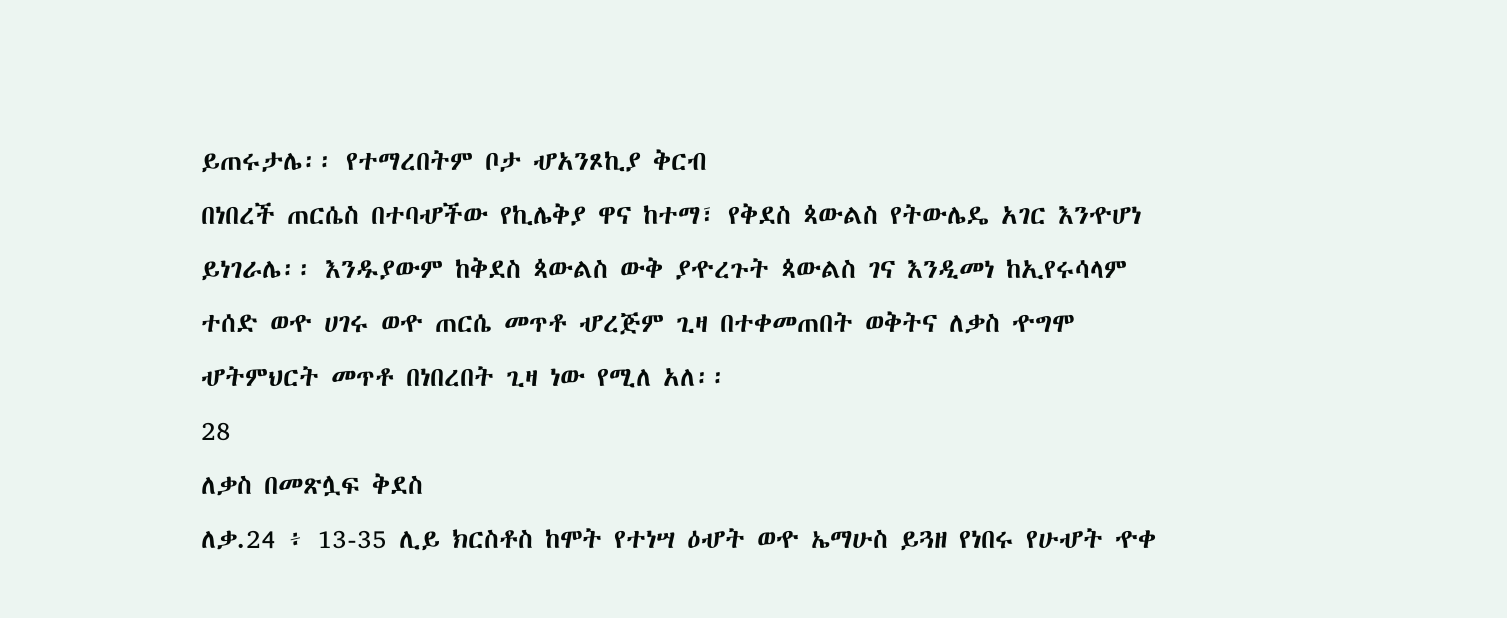ይጠሩታሌ፡፡ የተማረበትም ቦታ ሇአንጾኪያ ቅርብ
በነበረች ጠርሴስ በተባሇችው የኪሌቅያ ዋና ከተማ፣ የቅደስ ጳውልስ የትውሌዴ አገር እንዯሆነ
ይነገራሌ፡፡ እንዱያውም ከቅደስ ጳውልስ ውቅ ያዯረጉት ጳውልስ ገና እንዲመነ ከኢየሩሳላም
ተሰድ ወዯ ሀገሩ ወዯ ጠርሴ መጥቶ ሇረጅም ጊዛ በተቀመጠበት ወቅትና ለቃስ ዯግሞ
ሇትምህርት መጥቶ በነበረበት ጊዛ ነው የሚለ አለ፡፡
28
ለቃስ በመጽሏፍ ቅደስ
ለቃ.24 ፥ 13-35 ሊይ ክርስቶስ ከሞት የተነሣ ዕሇት ወዯ ኤማሁስ ይጓዘ የነበሩ የሁሇት ዯቀ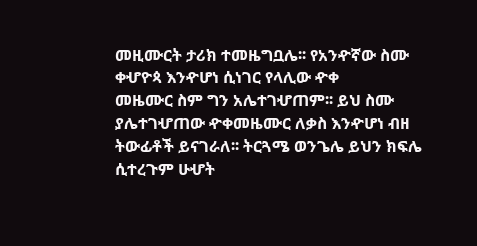መዚሙርት ታሪክ ተመዜግቧሌ፡፡ የአንዯኛው ስሙ ቀሇዮጳ እንዯሆነ ሲነገር የላሊው ዯቀ
መዜሙር ስም ግን አሌተገሇጠም፡፡ ይህ ስሙ ያሌተገሇጠው ዯቀመዜሙር ለቃስ እንዯሆነ ብዘ
ትውፊቶች ይናገራለ፡፡ ትርጓሜ ወንጌሌ ይህን ክፍሌ ሲተረጉም ሁሇት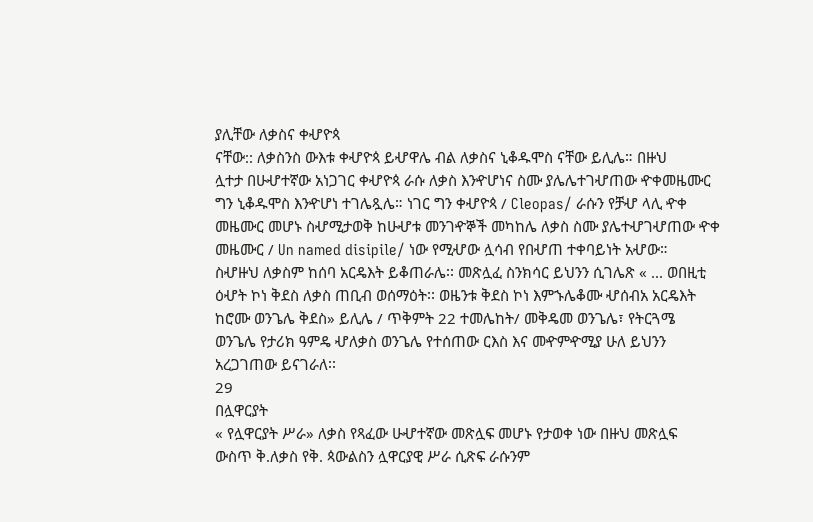ያሊቸው ለቃስና ቀሇዮጳ
ናቸው:: ለቃስንስ ውእቱ ቀሇዮጳ ይሇዋሌ ብል ለቃስና ኒቆዱሞስ ናቸው ይሊሌ። በዙህ
ሏተታ በሁሇተኛው አነጋገር ቀሇዮጳ ራሱ ለቃስ እንዯሆነና ስሙ ያሌሌተገሇጠው ዯቀመዜሙር
ግን ኒቆዱሞስ እንዯሆነ ተገሌጿሌ። ነገር ግን ቀሇዮጳ / Cleopas/ ራሱን የቻሇ ላሊ ዯቀ
መዜሙር መሆኑ ስሇሚታወቅ ከሁሇቱ መንገዯኞች መካከሌ ለቃስ ስሙ ያሌተሇገሇጠው ዯቀ
መዜሙር / Un named disipile/ ነው የሚሇው ሏሳብ የበሇጠ ተቀባይነት አሇው።
ስሇዙህ ለቃስም ከሰባ አርዴእት ይቆጠራሌ፡፡ መጽሏፈ ስንክሳር ይህንን ሲገሌጽ « ... ወበዚቲ
ዕሇት ኮነ ቅደስ ለቃስ ጠቢብ ወሰማዕት፡፡ ወዜንቱ ቅደስ ኮነ እምኁሌቆሙ ሇሰብአ አርዴእት
ከሮሙ ወንጌሌ ቅደስ» ይሊሌ / ጥቅምት 22 ተመሌከት/ መቅዴመ ወንጌሌ፣ የትርጓሜ
ወንጌሌ የታሪክ ዓምዴ ሇለቃስ ወንጌሌ የተሰጠው ርእስ እና መዯምዯሚያ ሁለ ይህንን
አረጋገጠው ይናገራለ፡፡
29
በሏዋርያት
« የሏዋርያት ሥራ» ለቃስ የጻፈው ሁሇተኛው መጽሏፍ መሆኑ የታወቀ ነው በዙህ መጽሏፍ
ውስጥ ቅ.ለቃስ የቅ. ጳውልስን ሏዋርያዊ ሥራ ሲጽፍ ራሱንም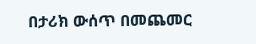በታሪክ ውሰጥ በመጨመር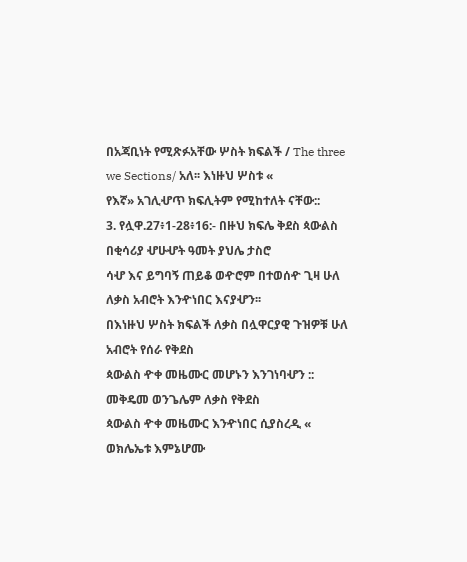በአጃቢነት የሚጽፉአቸው ሦስት ክፍልች / The three we Sections/ አለ፡፡ እነዙህ ሦስቱ «
የእኛ» አገሊሇጥ ክፍሊትም የሚከተለት ናቸው::
3. የሏዋ.27፥1-28፥16:- በዙህ ክፍሌ ቅደስ ጳውልስ በቂሳሪያ ሇሁሇት ዓመት ያህሌ ታስሮ
ሳሇ እና ይግባኝ ጠይቆ ወዯሮም በተወሰዯ ጊዛ ሁለ ለቃስ አብሮት እንዯነበር እናያሇን፡፡
በእነዙህ ሦስት ክፍልች ለቃስ በሏዋርያዊ ጉዝዎቹ ሁለ አብሮት የሰራ የቅደስ
ጳውልስ ዯቀ መዜሙር መሆኑን እንገነባሇን :: መቅዴመ ወንጌሌም ለቃስ የቅደስ
ጳውልስ ዯቀ መዜሙር እንዯነበር ሲያስረዲ « ወክሌኤቱ እምኔሆሙ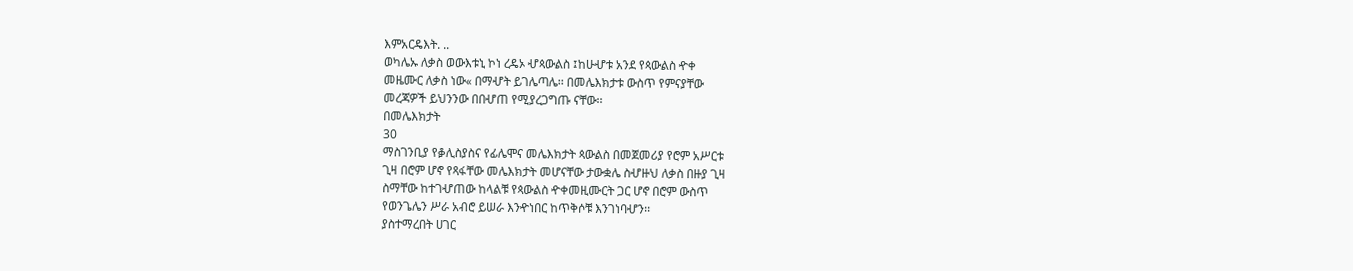እምአርዴእት. ..
ወካሌኡ ለቃስ ወውእቱኒ ኮነ ረዴኦ ሇጳውልስ ፤ከሁሇቱ አንደ የጳውልስ ዯቀ
መዜሙር ለቃስ ነው« በማሇት ይገሌጣሌ፡፡ በመሌእክታቱ ውስጥ የምናያቸው
መረጃዎች ይህንንው በበሇጠ የሚያረጋግጡ ናቸው፡፡
በመሌእክታት
30
ማስገንቢያ የቇሊስያስና የፊሌሞና መሌእክታት ጳውልስ በመጀመሪያ የሮም አሥርቱ
ጊዛ በሮም ሆኖ የጻፋቸው መሌእክታት መሆናቸው ታውቋሌ ስሇዙህ ለቃስ በዙያ ጊዛ
ስማቸው ከተገሇጠው ከላልቹ የጳውልስ ዯቀመዚሙርት ጋር ሆኖ በሮም ውስጥ
የወንጌሌን ሥራ አብሮ ይሠራ እንዯነበር ከጥቅሶቹ እንገነባሇን፡፡
ያስተማረበት ሀገር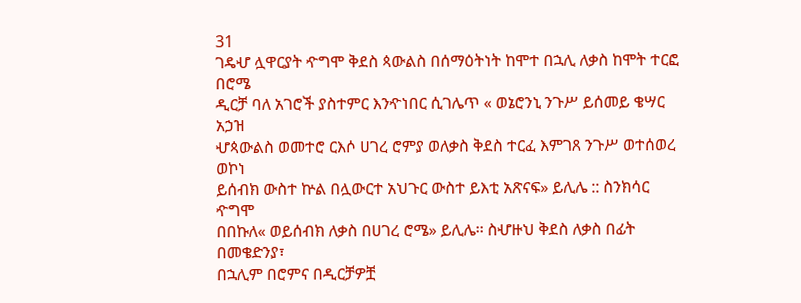31
ገዴሇ ሏዋርያት ዯግሞ ቅደስ ጳውልስ በሰማዕትነት ከሞተ በኋሊ ለቃስ ከሞት ተርፎ በሮሜ
ዲርቻ ባለ አገሮች ያስተምር እንዯነበር ሲገሌጥ « ወኔሮንኒ ንጉሥ ይሰመይ ቄሣር አኃዝ
ሇጳውልስ ወመተሮ ርእሶ ሀገረ ሮምያ ወለቃስ ቅደስ ተርፈ እምገጸ ንጉሥ ወተሰወረ ወኮነ
ይሰብክ ውስተ ኵል በሏውርተ አህጉር ውስተ ይእቲ አጽናፍ» ይሊሌ :: ስንክሳር ዯግሞ
በበኩለ« ወይሰብክ ለቃስ በሀገረ ሮሜ» ይሊሌ፡፡ ስሇዙህ ቅደስ ለቃስ በፊት በመቄድንያ፣
በኋሊም በሮምና በዲርቻዎቿ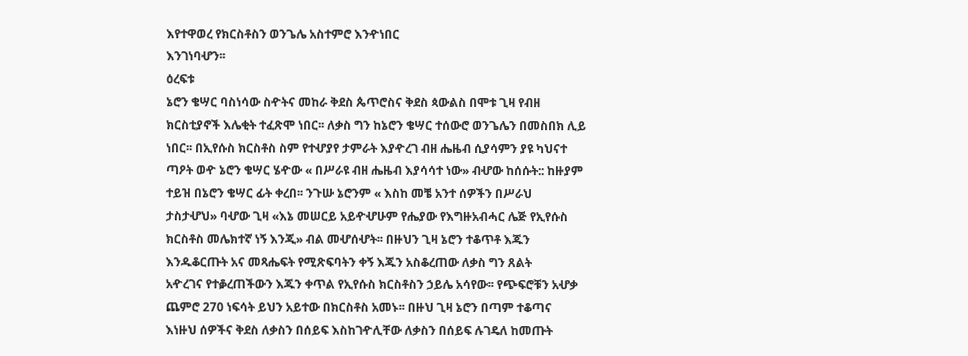እየተዋወረ የክርስቶስን ወንጌሌ አስተምሮ እንዯነበር
እንገነባሇን፡፡
ዕረፍቱ
ኔሮን ቄሣር ባስነሳው ስዯትና መከራ ቅደስ ጴጥሮስና ቅደስ ጳውልስ በሞቱ ጊዛ የብዘ
ክርስቲያኖች እሌቂት ተፈጽሞ ነበር፡፡ ለቃስ ግን ከኔሮን ቄሣር ተሰውሮ ወንጌሌን በመስበክ ሊይ
ነበር፡፡ በኢየሱስ ክርስቶስ ስም የተሇያየ ታምራት እያዯረገ ብዘ ሔዜብ ሲያሳምን ያዩ ካህናተ
ጣዖት ወዯ ኔሮን ቄሣር ሄዯው « በሥራዩ ብዘ ሔዜብ እያሳሳተ ነው» ብሇው ከሰሱት:: ከዙያም
ተይዝ በኔሮን ቄሣር ፊት ቀረበ፡፡ ንጉሡ ኔሮንም « እስከ መቼ አንተ ሰዎችን በሥራህ
ታስታሇህ» ባሇው ጊዛ «እኔ መሠርይ አይዯሇሁም የሔያው የእግዙአብሓር ሌጅ የኢየሱስ
ክርስቶስ መሌክተኛ ነኝ እንጂ» ብል መሇሰሇት፡፡ በዙህን ጊዛ ኔሮን ተቆጥቶ እጁን
እንዱቆርጡት አና መጻሔፍት የሚጽፍባትን ቀኝ እጁን አስቆረጠው ለቃስ ግን ጸልት
አዯረገና የተቇረጠችውን እጁን ቀጥል የኢየሱስ ክርስቶስን ኃይሌ አሳየው፡፡ የጭፍሮቹን አሇቃ
ጨምሮ 270 ነፍሳት ይህን አይተው በክርስቶስ አመኑ፡፡ በዙህ ጊዛ ኔሮን በጣም ተቆጣና
እነዙህ ሰዎችና ቅደስ ለቃስን በሰይፍ እስከገዯሊቸው ለቃስን በሰይፍ ሉገዴለ ከመጡት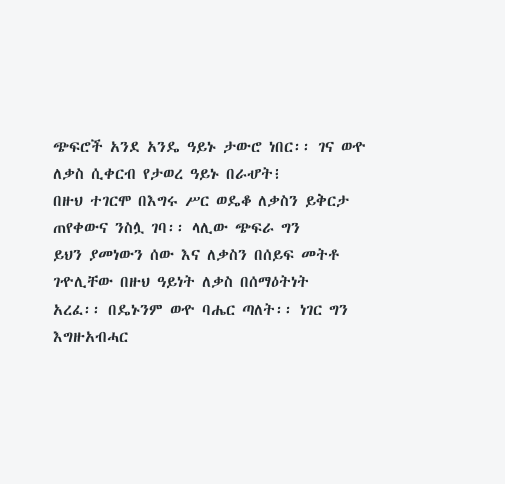ጭፍሮች አንደ አንዴ ዓይኑ ታውሮ ነበር፡፡ ገና ወዯ ለቃስ ሲቀርብ የታወረ ዓይኑ በራሇት፧
በዙህ ተገርሞ በእግሩ ሥር ወዴቆ ለቃስን ይቅርታ ጠየቀውና ንስሏ ገባ፡፡ ላሊው ጭፍራ ግን
ይህን ያመነውን ሰው እና ለቃስን በሰይፍ መትቶ ገዯሊቸው በዙህ ዓይነት ለቃስ በሰማዕትነት
አረፈ፡፡ በዴኑንም ወዯ ባሔር ጣለት፡፡ ነገር ግን እግዙአብሓር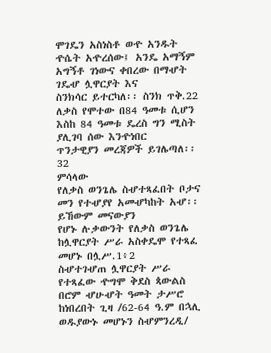ሞገዴን አስነስቶ ወዯ አንዱት
ዯሴት አዯረሰው፤ አንዴ አማኝም አግኝቶ ገነውና ቀበረው በማሇት ገዴሇ ሏዋርያት እና
ስንክሳር ይተርካለ፡፡ ስንክ ጥቅ.22
ለቃስ የሞተው በ84 ዓመቱ ሲሆን እስከ 84 ዓመቱ ዴረስ ግን ሚስት ያሊገባ ሰው እንዯነበር
ጥንታዊያን መረጃዎች ይገሌጣለ፡፡
32
ምሳላው
የለቃስ ወንጌሌ ስሇተጻፈበት ቦታና መን የተሇያየ አመሇካከት አሇ፡፡ ይኸውም መናውያን
የሆኑ ሉቃውንት የለቃስ ወንጌሌ ከሏዋርያት ሥራ አስቀዴሞ የተጻፈ መሆኑ በሏሥ.1፥2
ስሇተገሇጠ ሏዋርያት ሥራ የተጻፈው ዯግሞ ቅደስ ጳውልስ በሮም ሇሁሇት ዓመት ታሥሮ
ከነበረበት ጊዛ /62-64 ዓ.ም በኋሊ ወዱያውኑ መሆኑን ስሇምንረዲ/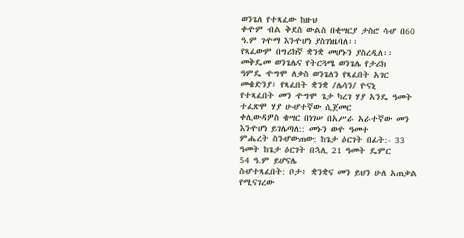ወንጌለ የተጻፈው ከዙህ
ቀዯም ብል ቅደስ ውልስ በቂሣርያ ታስሮ ሳሇ በ60 ዓ.ም ገዯማ እንዯሆነ ያስገነዜባለ፡፡
የጻፈውም በግሪክኛ ቋንቋ መሆኑን ያስረዲለ፡፡ መቅዴመ ወንጌሌና የትርጓሜ ወንጌሌ የታሪክ
ዓምዴ ዯግሞ ለቃስ ወንጌለን የጻፈበት አገር መቄድንያ፣ የጻፈበት ቋንቋ /ሌሳን/ ዮናኒ
የተጻፈበት መን ዯግሞ ጌታ ካረገ ሃያ አንዴ ዓመት ተፈጽሞ ሃያ ሁሇተኛው ሲጀመር
ቀሊውዳዎስ ቄሣር በነገሠ በአሥራ አራተኛው መን እንዯሆነ ይገሌጣለ:: መኑን ወዯ ዓመተ
ምሔረት ስንሇውጠው: ከጌታ ዕርገት በፊት:- 33 ዓመት ከጌታ ዕርገት በኋሊ 21 ዓመት ዴምር
54 ዓ.ም ይሆናሌ
ስሇተጻፈበት: ቦታ፥ ቋንቋና መን ይህን ሁለ አጠቃል የሚናገረው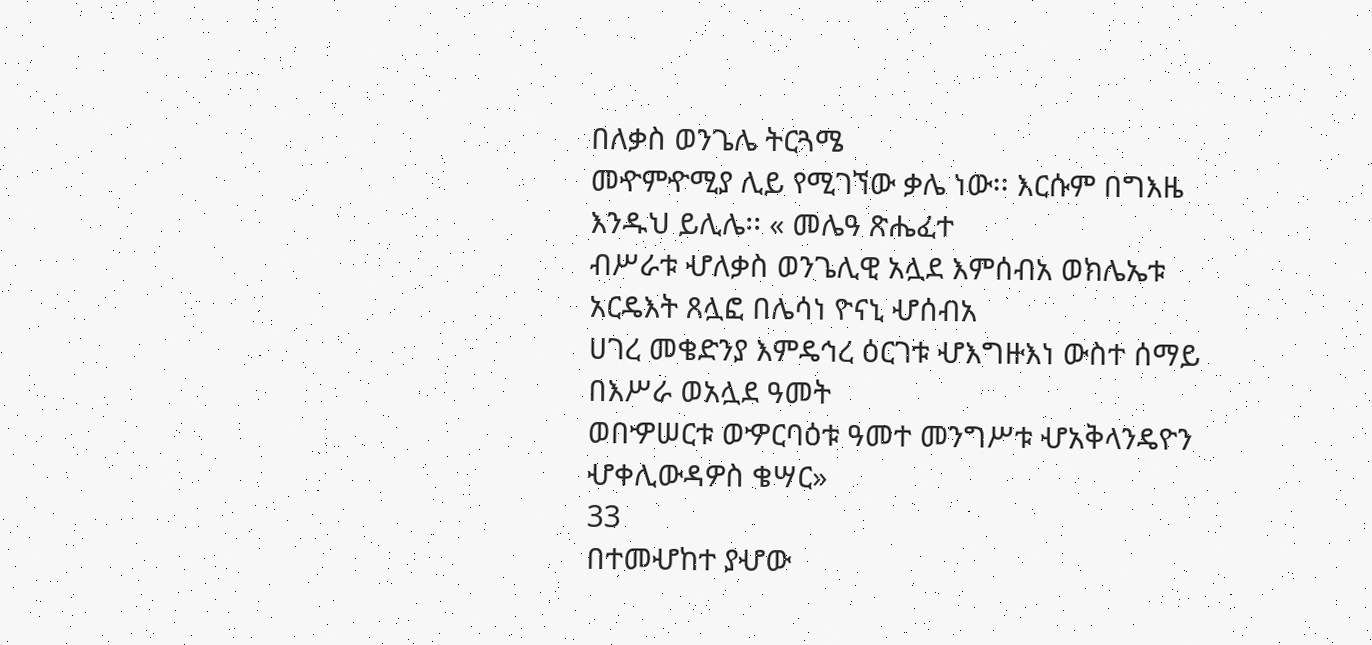በለቃስ ወንጌሌ ትርጓሜ
መዯምዯሚያ ሊይ የሚገኘው ቃሌ ነው፡፡ እርሱም በግእዜ እንዱህ ይሊሌ፡፡ « መሌዓ ጽሔፈተ
ብሥራቱ ሇለቃስ ወንጌሊዊ አሏደ እምሰብአ ወክሌኤቱ አርዴእት ጸሏፎ በሌሳነ ዮናኒ ሇሰብአ
ሀገረ መቄድንያ እምዴኅረ ዕርገቱ ሇእግዙእነ ውስተ ሰማይ በእሥራ ወአሏደ ዓመት
ወበዏሠርቱ ወዏርባዕቱ ዓመተ መንግሥቱ ሇአቅላንዴዮን ሇቀሊውዳዎስ ቄሣር»
33
በተመሇከተ ያሇው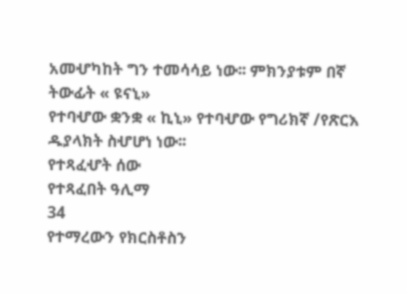አመሇካከት ግን ተመሳሳይ ነው፡፡ ምክንያቱም በኛ ትውፊት « ዩናኒ»
የተባሇው ቋንቋ « ኪኒ» የተባሇው የግሪክኛ /የጽርእ ዱያላክት ስሇሆነ ነው፡፡
የተጻፈሇት ሰው
የተጻፈበት ዓሊማ
34
የተማረውን የክርስቶስን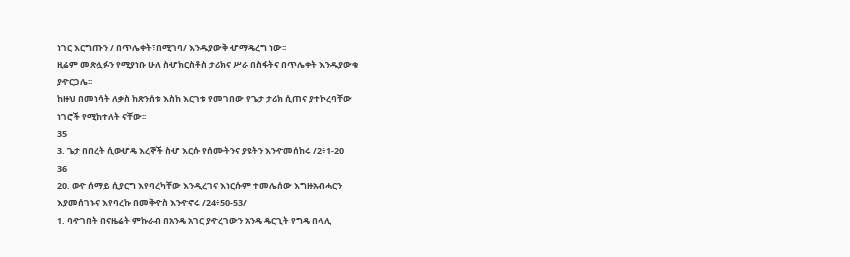ነገር እርግጡን / በጥሌቀት፣በሚገባ/ እንዱያውቅ ሇማዴረግ ነው፡፡
ዚሬም መጽሏፉን የሚያነቡ ሁለ ስሇክርስቶስ ታሪክና ሥራ በስፋትና በጥሌቀት እንዱያውቁ
ያዯርጋሌ፡፡
ከዙህ በመነሳት ለቃስ ከጽንሰቱ እስከ እርገቱ የመገበው የጌታ ታሪክ ሲጠና ያተኮረባቸው
ነገሮች የሚከተለት ናቸው፡፡
35
3. ጌታ በበረት ሲወሇዴ እረኞች ስሇ እርሱ የሰሙትንና ያዩትን እንዯመሰከሩ /2፥1-20
36
20. ወዯ ሰማይ ሲያርግ እየባረካቸው እንዲረገና እነርሱም ተመሌሰው እግዙአብሓርን
እያመሰገኑና እየባረኩ በመቅዯስ እንዯኖሩ /24፥50-53/
1. ባዯገበት በናዜሬት ምኩራብ በአንዴ አገር ያዯረገውን አንዴ ዴርጊት የግዴ በላሊ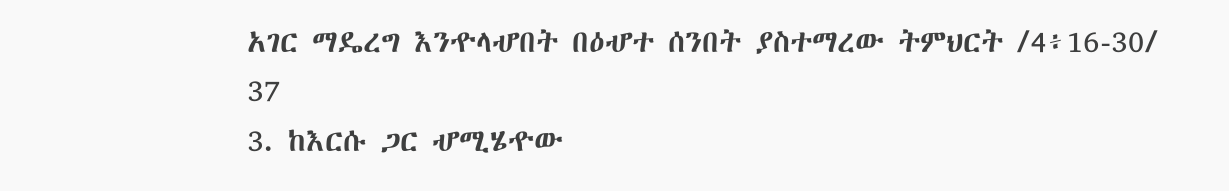አገር ማዴረግ እንዯላሇበት በዕሇተ ሰንበት ያስተማረው ትምህርት /4፥16-30/
37
3. ከእርሱ ጋር ሇሚሄዯው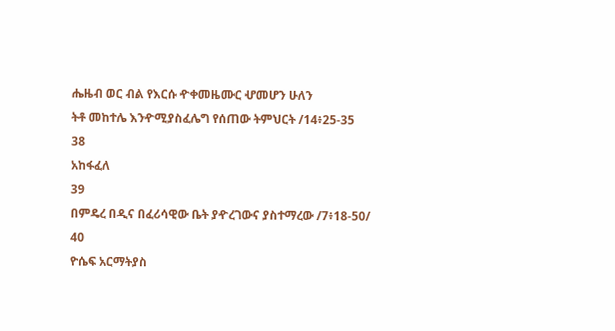ሔዜብ ወር ብል የእርሱ ዯቀመዜሙር ሇመሆን ሁለን
ትቶ መከተሌ እንዯሚያስፈሌግ የሰጠው ትምህርት /14፥25-35
38
አከፋፈለ
39
በምዴረ በዲና በፈሪሳዊው ቤት ያዯረገውና ያስተማረው /7፥18-50/
40
ዮሴፍ አርማትያስ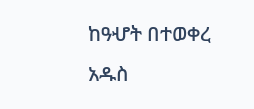ከዓሇት በተወቀረ አዱስ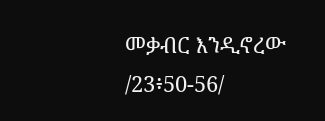መቃብር እንዲኖረው /23፥50-56/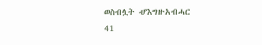ወስብሏት ሇእግዙአብሓር
41